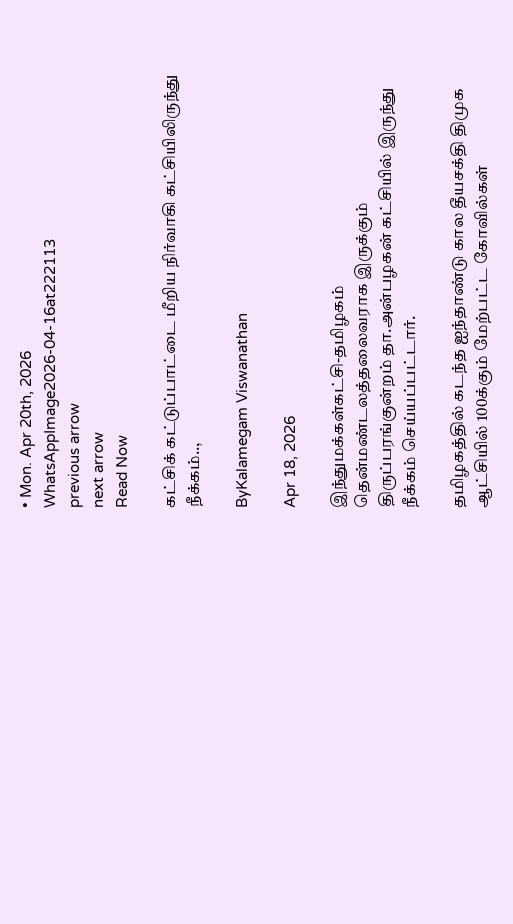• Mon. Apr 20th, 2026
WhatsAppImage2026-04-16at222113
previous arrow
next arrow
Read Now

கட்சிக் கட்டுப்பாட்டை மீறிய நிர்வாகி கட்சியிலிருந்து நீக்கம்..,

ByKalamegam Viswanathan

Apr 18, 2026

இந்துமக்கள்கட்சி-தமிழகம் தென்மண்டலத்தலைவராக இருக்கும் திருப்பரங்குன்றம் தா.அன்பழகன் கட்சியில் இருந்து நீக்கம் செய்யப்பட்டார்.

தமிழகத்தில் கடந்த ஐந்தாண்டு கால தீயசக்தி திமுக ஆட்சியில் 100க்கும் மேற்பட்ட கோவில்கள்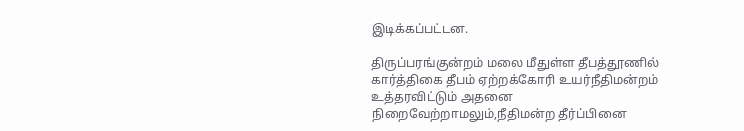இடிக்கப்பட்டன.

திருப்பரங்குன்றம் மலை மீதுள்ள தீபத்தூணில் கார்த்திகை தீபம் ஏற்றக்கோரி உயர்நீதிமன்றம் உத்தரவிட்டும் அதனை நிறைவேற்றாமலும்,நீதிமன்ற தீர்ப்பினை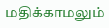மதிக்காமலும்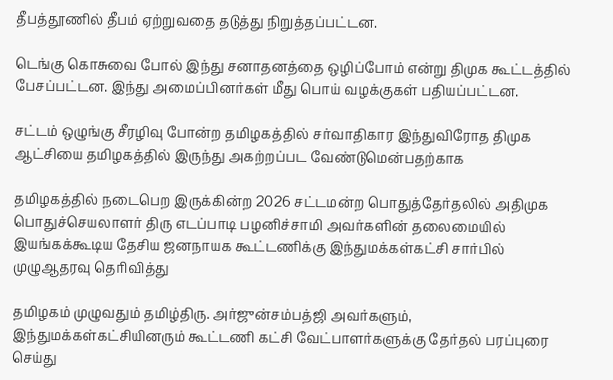தீபத்தூணில் தீபம் ஏற்றுவதை தடுத்து நிறுத்தப்பட்டன.

டெங்கு கொசுவை போல் இந்து சனாதனத்தை ஒழிப்போம் என்று திமுக கூட்டத்தில் பேசப்பட்டன. இந்து அமைப்பினர்கள் மீது பொய் வழக்குகள் பதியப்பட்டன.

சட்டம் ஒழுங்கு சீரழிவு போன்ற தமிழகத்தில் சர்வாதிகார இந்துவிரோத திமுக ஆட்சியை தமிழகத்தில் இருந்து அகற்றப்பட வேண்டுமென்பதற்காக

தமிழகத்தில் நடைபெற இருக்கின்ற 2026 சட்டமன்ற பொதுத்தேர்தலில் அதிமுக பொதுச்செயலாளர் திரு எடப்பாடி பழனிச்சாமி அவர்களின் தலைமையில் இயங்கக்கூடிய தேசிய ஜனநாயக கூட்டணிக்கு இந்துமக்கள்கட்சி சார்பில் முழுஆதரவு தெரிவித்து

தமிழகம் முழுவதும் தமிழ்திரு. அர்ஜுன்சம்பத்ஜி அவர்களும், இந்துமக்கள்கட்சியினரும் கூட்டணி கட்சி வேட்பாளர்களுக்கு தேர்தல் பரப்புரை செய்து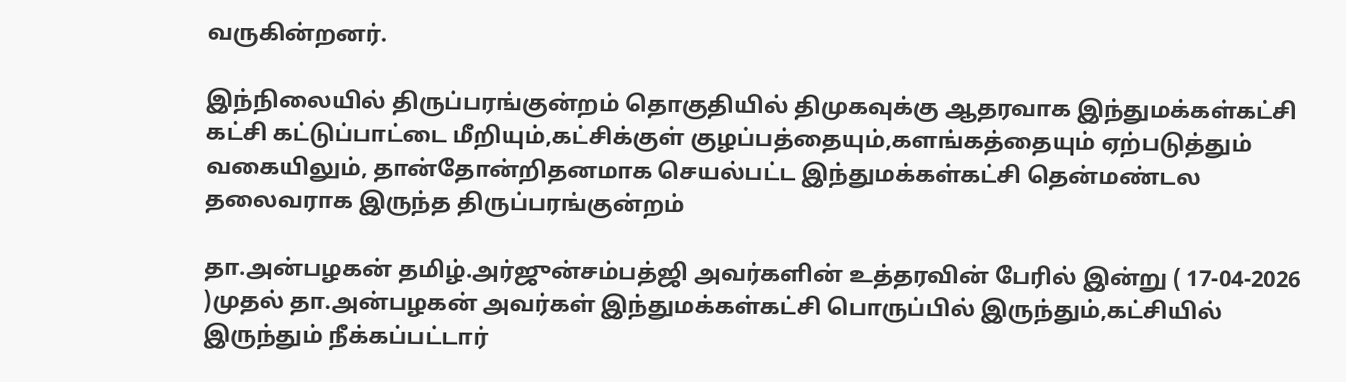வருகின்றனர்.

இந்நிலையில் திருப்பரங்குன்றம் தொகுதியில் திமுகவுக்கு ஆதரவாக இந்துமக்கள்கட்சி கட்சி கட்டுப்பாட்டை மீறியும்,கட்சிக்குள் குழப்பத்தையும்,களங்கத்தையும் ஏற்படுத்தும் வகையிலும், தான்தோன்றிதனமாக செயல்பட்ட இந்துமக்கள்கட்சி தென்மண்டல தலைவராக இருந்த திருப்பரங்குன்றம்

தா.அன்பழகன் தமிழ்.அர்ஜுன்சம்பத்ஜி அவர்களின் உத்தரவின் பேரில் இன்று ( 17-04-2026 )முதல் தா.அன்பழகன் அவர்கள் இந்துமக்கள்கட்சி பொருப்பில் இருந்தும்,கட்சியில் இருந்தும் நீக்கப்பட்டார்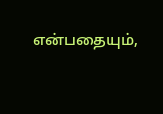என்பதையும்,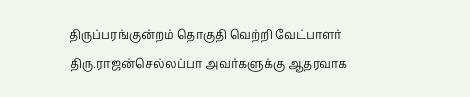திருப்பரங்குன்றம் தொகுதி வெற்றி வேட்பாளர் திரு.ராஜன்செல்லப்பா அவர்களுக்கு ஆதரவாக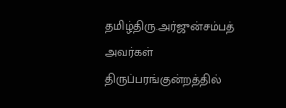தமிழ்திரு.அர்ஜுன்சம்பத் அவர்கள் திருப்பரங்குன்றத்தில்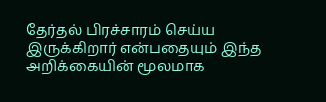தேர்தல் பிரச்சாரம் செய்ய இருக்கிறார் என்பதையும் இந்த அறிக்கையின் மூலமாக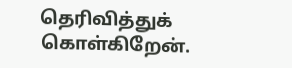தெரிவித்துக் கொள்கிறேன்.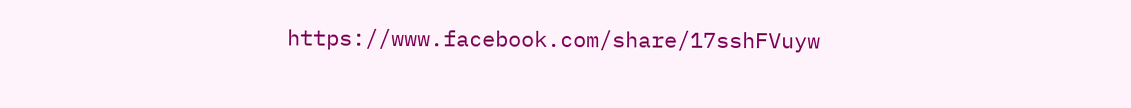https://www.facebook.com/share/17sshFVuyw